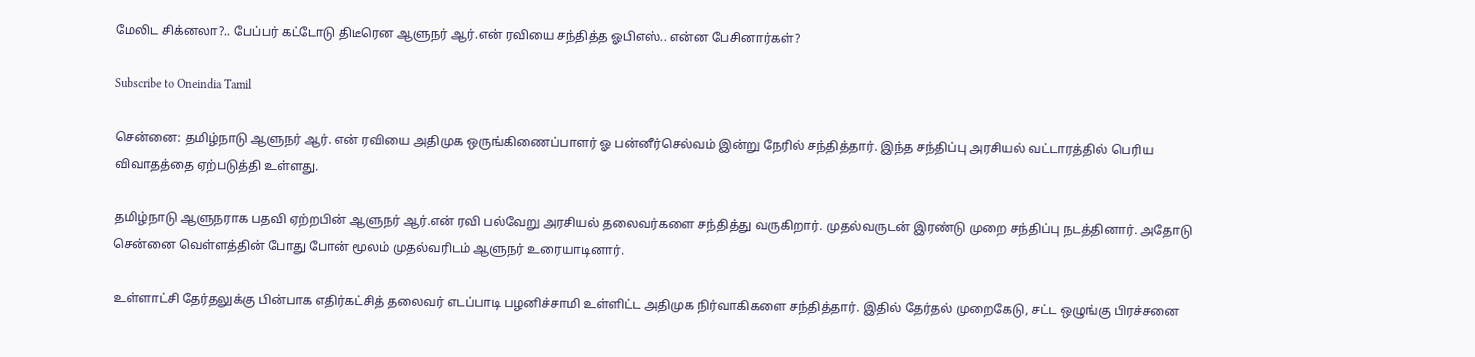மேலிட சிக்னலா?.. பேப்பர் கட்டோடு திடீரென ஆளுநர் ஆர்.என் ரவியை சந்தித்த ஓபிஎஸ்.. என்ன பேசினார்கள்?

Subscribe to Oneindia Tamil

சென்னை: தமிழ்நாடு ஆளுநர் ஆர். என் ரவியை அதிமுக ஒருங்கிணைப்பாளர் ஓ பன்னீர்செல்வம் இன்று நேரில் சந்தித்தார். இந்த சந்திப்பு அரசியல் வட்டாரத்தில் பெரிய விவாதத்தை ஏற்படுத்தி உள்ளது.

தமிழ்நாடு ஆளுநராக பதவி ஏற்றபின் ஆளுநர் ஆர்.என் ரவி பல்வேறு அரசியல் தலைவர்களை சந்தித்து வருகிறார். முதல்வருடன் இரண்டு முறை சந்திப்பு நடத்தினார். அதோடு சென்னை வெள்ளத்தின் போது போன் மூலம் முதல்வரிடம் ஆளுநர் உரையாடினார்.

உள்ளாட்சி தேர்தலுக்கு பின்பாக எதிர்கட்சித் தலைவர் எடப்பாடி பழனிச்சாமி உள்ளிட்ட அதிமுக நிர்வாகிகளை சந்தித்தார். இதில் தேர்தல் முறைகேடு, சட்ட ஒழுங்கு பிரச்சனை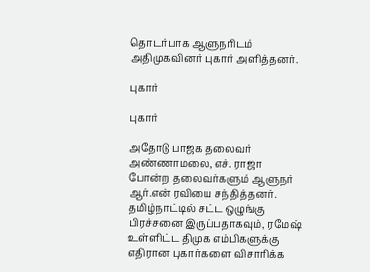தொடர்பாக ஆளுநரிடம் அதிமுகவினர் புகார் அளித்தனர்.

புகார்

புகார்

அதோடு பாஜக தலைவர் அண்ணாமலை, எச். ராஜா போன்ற தலைவர்களும் ஆளுநர் ஆர்.என் ரவியை சந்தித்தனர். தமிழ்நாட்டில் சட்ட ஒழுங்கு பிரச்சனை இருப்பதாகவும், ரமேஷ் உள்ளிட்ட திமுக எம்பிகளுக்கு எதிரான புகார்களை விசாரிக்க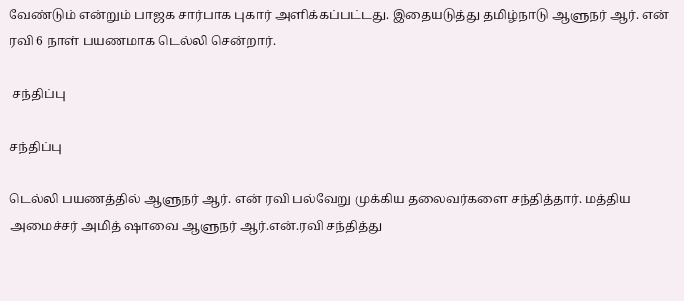வேண்டும் என்றும் பாஜக சார்பாக புகார் அளிக்கப்பட்டது. இதையடுத்து தமிழ்நாடு ஆளுநர் ஆர். என் ரவி 6 நாள் பயணமாக டெல்லி சென்றார்.

 சந்திப்பு

சந்திப்பு

டெல்லி பயணத்தில் ஆளுநர் ஆர். என் ரவி பல்வேறு முக்கிய தலைவர்களை சந்தித்தார். மத்திய அமைச்சர் அமித் ஷாவை ஆளுநர் ஆர்.என்.ரவி சந்தித்து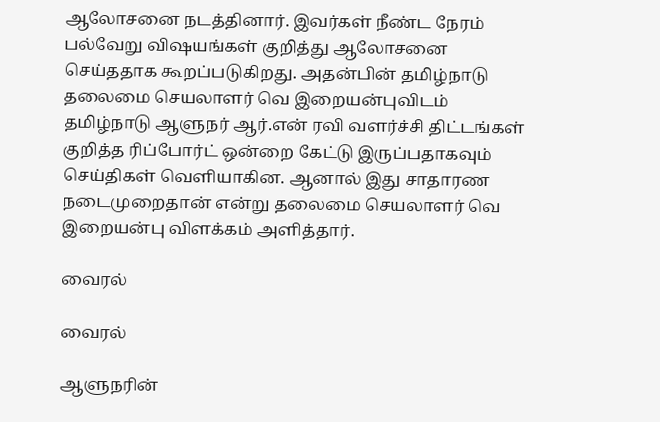ஆலோசனை நடத்தினார். இவர்கள் நீண்ட நேரம் பல்வேறு விஷயங்கள் குறித்து ஆலோசனை செய்ததாக கூறப்படுகிறது. அதன்பின் தமிழ்நாடு தலைமை செயலாளர் வெ இறையன்புவிடம் தமிழ்நாடு ஆளுநர் ஆர்.என் ரவி வளர்ச்சி திட்டங்கள் குறித்த ரிப்போர்ட் ஒன்றை கேட்டு இருப்பதாகவும் செய்திகள் வெளியாகின. ஆனால் இது சாதாரண நடைமுறைதான் என்று தலைமை செயலாளர் வெ இறையன்பு விளக்கம் அளித்தார்.

வைரல்

வைரல்

ஆளுநரின்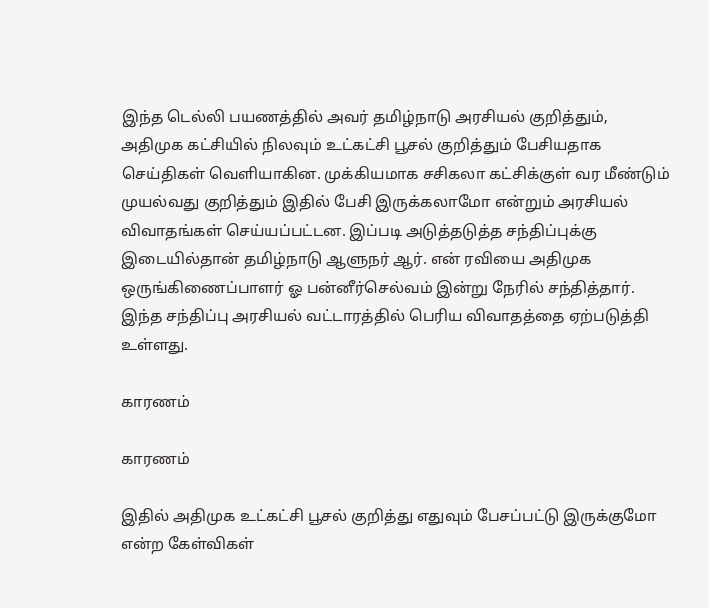இந்த டெல்லி பயணத்தில் அவர் தமிழ்நாடு அரசியல் குறித்தும், அதிமுக கட்சியில் நிலவும் உட்கட்சி பூசல் குறித்தும் பேசியதாக செய்திகள் வெளியாகின. முக்கியமாக சசிகலா கட்சிக்குள் வர மீண்டும் முயல்வது குறித்தும் இதில் பேசி இருக்கலாமோ என்றும் அரசியல் விவாதங்கள் செய்யப்பட்டன. இப்படி அடுத்தடுத்த சந்திப்புக்கு இடையில்தான் தமிழ்நாடு ஆளுநர் ஆர். என் ரவியை அதிமுக ஒருங்கிணைப்பாளர் ஓ பன்னீர்செல்வம் இன்று நேரில் சந்தித்தார். இந்த சந்திப்பு அரசியல் வட்டாரத்தில் பெரிய விவாதத்தை ஏற்படுத்தி உள்ளது.

காரணம்

காரணம்

இதில் அதிமுக உட்கட்சி பூசல் குறித்து எதுவும் பேசப்பட்டு இருக்குமோ என்ற கேள்விகள்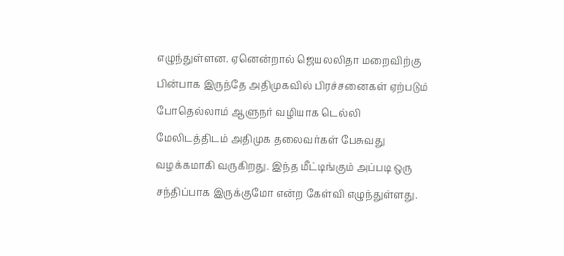எழுந்துள்ளன. ஏனென்றால் ஜெயலலிதா மறைவிற்கு பின்பாக இருந்தே அதிமுகவில் பிரச்சனைகள் ஏற்படும் போதெல்லாம் ஆளுநர் வழியாக டெல்லி மேலிடத்திடம் அதிமுக தலைவர்கள் பேசுவது வழக்கமாகி வருகிறது. இந்த மீட்டிங்கும் அப்படி ஒரு சந்திப்பாக இருக்குமோ என்ற கேள்வி எழுந்துள்ளது.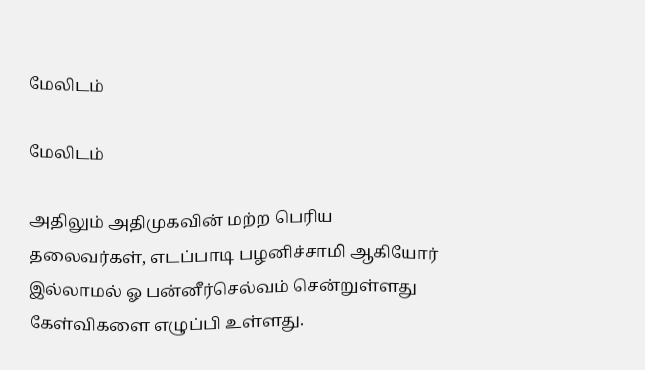மேலிடம்

மேலிடம்

அதிலும் அதிமுகவின் மற்ற பெரிய தலைவர்கள், எடப்பாடி பழனிச்சாமி ஆகியோர் இல்லாமல் ஓ பன்னீர்செல்வம் சென்றுள்ளது கேள்விகளை எழுப்பி உள்ளது.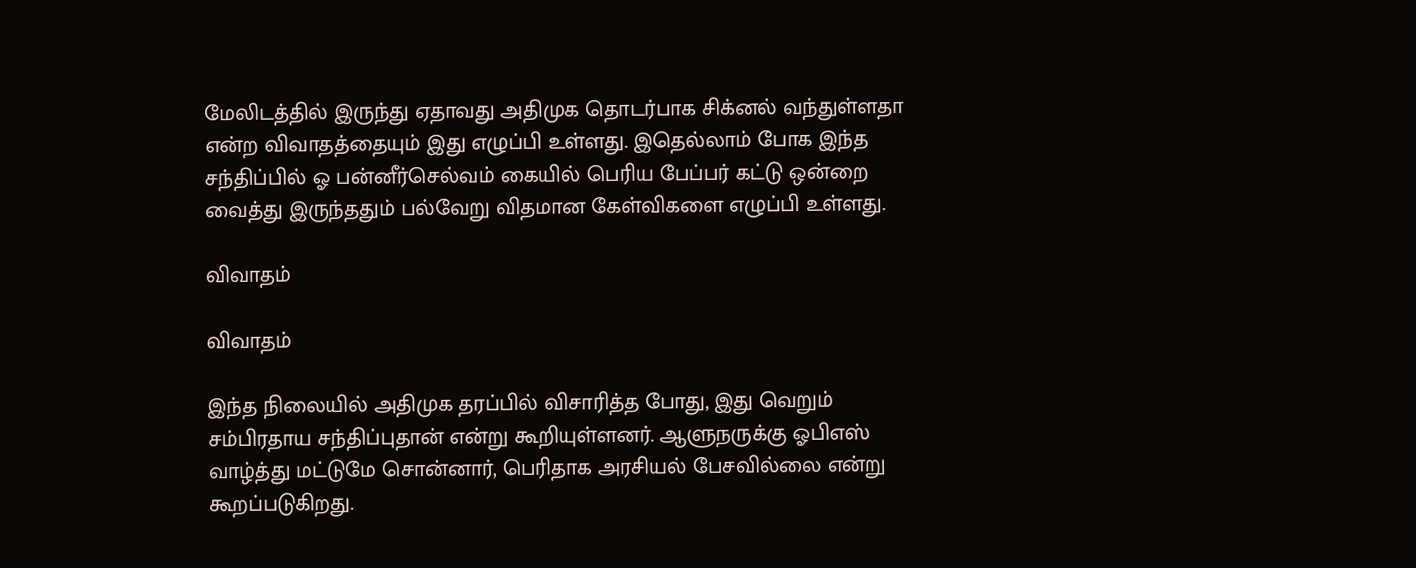மேலிடத்தில் இருந்து ஏதாவது அதிமுக தொடர்பாக சிக்னல் வந்துள்ளதா என்ற விவாதத்தையும் இது எழுப்பி உள்ளது. இதெல்லாம் போக இந்த சந்திப்பில் ஓ பன்னீர்செல்வம் கையில் பெரிய பேப்பர் கட்டு ஒன்றை வைத்து இருந்ததும் பல்வேறு விதமான கேள்விகளை எழுப்பி உள்ளது.

விவாதம்

விவாதம்

இந்த நிலையில் அதிமுக தரப்பில் விசாரித்த போது, இது வெறும் சம்பிரதாய சந்திப்புதான் என்று கூறியுள்ளனர். ஆளுநருக்கு ஓபிஎஸ் வாழ்த்து மட்டுமே சொன்னார், பெரிதாக அரசியல் பேசவில்லை என்று கூறப்படுகிறது.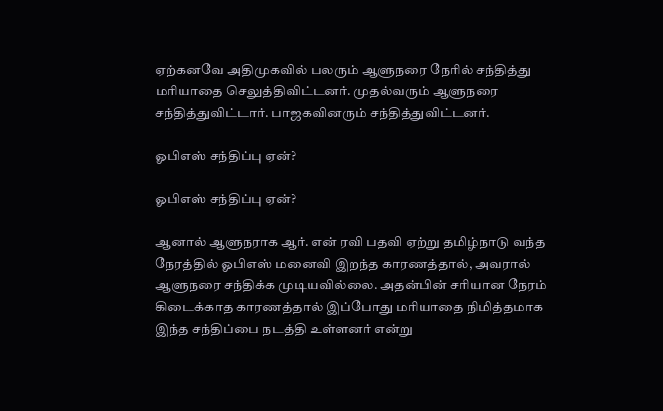ஏற்கனவே அதிமுகவில் பலரும் ஆளுநரை நேரில் சந்தித்து மரியாதை செலுத்திவிட்டனர். முதல்வரும் ஆளுநரை சந்தித்துவிட்டார். பாஜகவினரும் சந்தித்துவிட்டனர்.

ஓபிஎஸ் சந்திப்பு ஏன்?

ஓபிஎஸ் சந்திப்பு ஏன்?

ஆனால் ஆளுநராக ஆர். என் ரவி பதவி ஏற்று தமிழ்நாடு வந்த நேரத்தில் ஓபிஎஸ் மனைவி இறந்த காரணத்தால், அவரால் ஆளுநரை சந்திக்க முடியவில்லை. அதன்பின் சரியான நேரம் கிடைக்காத காரணத்தால் இப்போது மரியாதை நிமித்தமாக இந்த சந்திப்பை நடத்தி உள்ளனர் என்று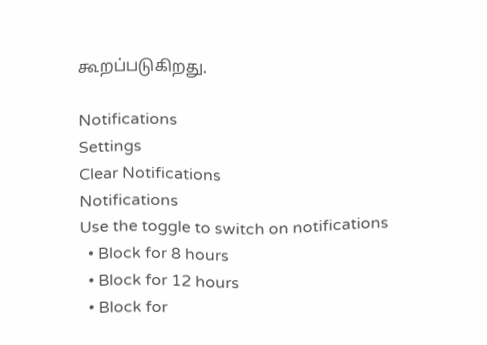கூறப்படுகிறது.

Notifications
Settings
Clear Notifications
Notifications
Use the toggle to switch on notifications
  • Block for 8 hours
  • Block for 12 hours
  • Block for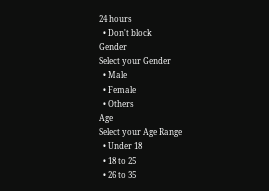24 hours
  • Don't block
Gender
Select your Gender
  • Male
  • Female
  • Others
Age
Select your Age Range
  • Under 18
  • 18 to 25
  • 26 to 35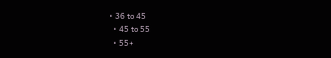• 36 to 45
  • 45 to 55
  • 55+